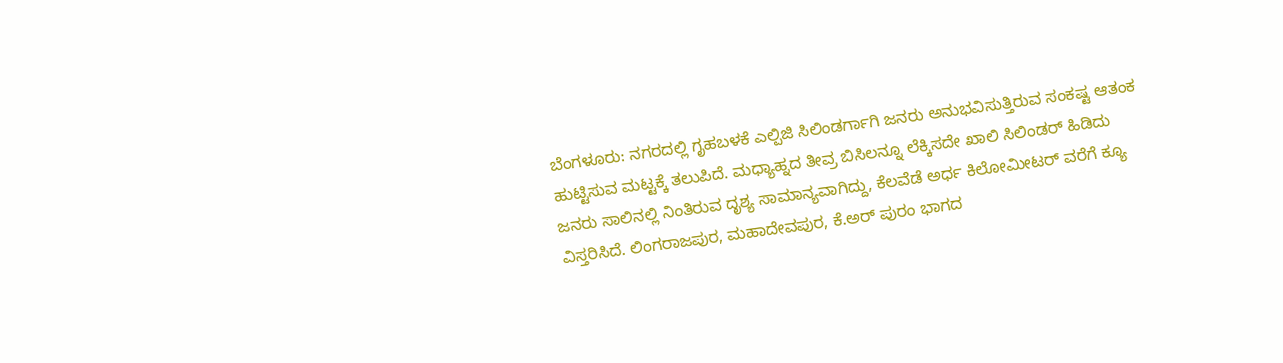ಬೆಂಗಳೂರು: ನಗರದಲ್ಲಿ ಗೃಹಬಳಕೆ ಎಲ್ಪಿಜಿ ಸಿಲಿಂಡರ್ಗಾಗಿ ಜನರು ಅನುಭವಿಸುತ್ತಿರುವ ಸಂಕಷ್ಟ ಆತಂಕ ಹುಟ್ಟಿಸುವ ಮಟ್ಟಕ್ಕೆ ತಲುಪಿದೆ. ಮಧ್ಯಾಹ್ನದ ತೀವ್ರ ಬಿಸಿಲನ್ನೂ ಲೆಕ್ಕಿಸದೇ ಖಾಲಿ ಸಿಲಿಂಡರ್ ಹಿಡಿದು ಜನರು ಸಾಲಿನಲ್ಲಿ ನಿಂತಿರುವ ದೃಶ್ಯ ಸಾಮಾನ್ಯವಾಗಿದ್ದು, ಕೆಲವೆಡೆ ಅರ್ಧ ಕಿಲೋಮೀಟರ್ ವರೆಗೆ ಕ್ಯೂ ವಿಸ್ತರಿಸಿದೆ. ಲಿಂಗರಾಜಪುರ, ಮಹಾದೇವಪುರ, ಕೆ.ಅರ್ ಪುರಂ ಭಾಗದ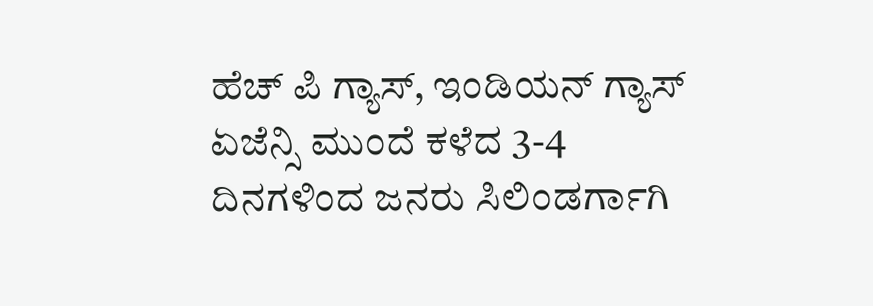ಹೆಚ್ ಪಿ ಗ್ಯಾಸ್, ಇಂಡಿಯನ್ ಗ್ಯಾಸ್ ಏಜೆನ್ಸಿ ಮುಂದೆ ಕಳೆದ 3-4 ದಿನಗಳಿಂದ ಜನರು ಸಿಲಿಂಡರ್ಗಾಗಿ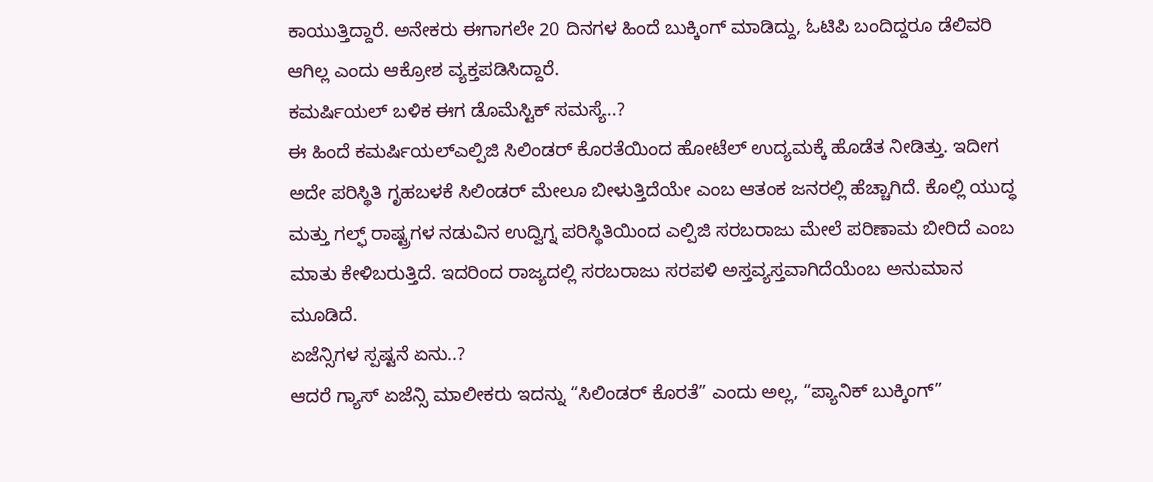ಕಾಯುತ್ತಿದ್ದಾರೆ. ಅನೇಕರು ಈಗಾಗಲೇ 20 ದಿನಗಳ ಹಿಂದೆ ಬುಕ್ಕಿಂಗ್ ಮಾಡಿದ್ದು, ಓಟಿಪಿ ಬಂದಿದ್ದರೂ ಡೆಲಿವರಿ ಆಗಿಲ್ಲ ಎಂದು ಆಕ್ರೋಶ ವ್ಯಕ್ತಪಡಿಸಿದ್ದಾರೆ.
ಕಮರ್ಷಿಯಲ್ ಬಳಿಕ ಈಗ ಡೊಮೆಸ್ಟಿಕ್ ಸಮಸ್ಯೆ..?
ಈ ಹಿಂದೆ ಕಮರ್ಷಿಯಲ್ಎಲ್ಪಿಜಿ ಸಿಲಿಂಡರ್ ಕೊರತೆಯಿಂದ ಹೋಟೆಲ್ ಉದ್ಯಮಕ್ಕೆ ಹೊಡೆತ ನೀಡಿತ್ತು. ಇದೀಗ ಅದೇ ಪರಿಸ್ಥಿತಿ ಗೃಹಬಳಕೆ ಸಿಲಿಂಡರ್ ಮೇಲೂ ಬೀಳುತ್ತಿದೆಯೇ ಎಂಬ ಆತಂಕ ಜನರಲ್ಲಿ ಹೆಚ್ಚಾಗಿದೆ. ಕೊಲ್ಲಿ ಯುದ್ಧ ಮತ್ತು ಗಲ್ಫ್ ರಾಷ್ಟ್ರಗಳ ನಡುವಿನ ಉದ್ವಿಗ್ನ ಪರಿಸ್ಥಿತಿಯಿಂದ ಎಲ್ಪಿಜಿ ಸರಬರಾಜು ಮೇಲೆ ಪರಿಣಾಮ ಬೀರಿದೆ ಎಂಬ ಮಾತು ಕೇಳಿಬರುತ್ತಿದೆ. ಇದರಿಂದ ರಾಜ್ಯದಲ್ಲಿ ಸರಬರಾಜು ಸರಪಳಿ ಅಸ್ತವ್ಯಸ್ತವಾಗಿದೆಯೆಂಬ ಅನುಮಾನ ಮೂಡಿದೆ.
ಏಜೆನ್ಸಿಗಳ ಸ್ಪಷ್ಟನೆ ಏನು..?
ಆದರೆ ಗ್ಯಾಸ್ ಏಜೆನ್ಸಿ ಮಾಲೀಕರು ಇದನ್ನು “ಸಿಲಿಂಡರ್ ಕೊರತೆ” ಎಂದು ಅಲ್ಲ, “ಪ್ಯಾನಿಕ್ ಬುಕ್ಕಿಂಗ್”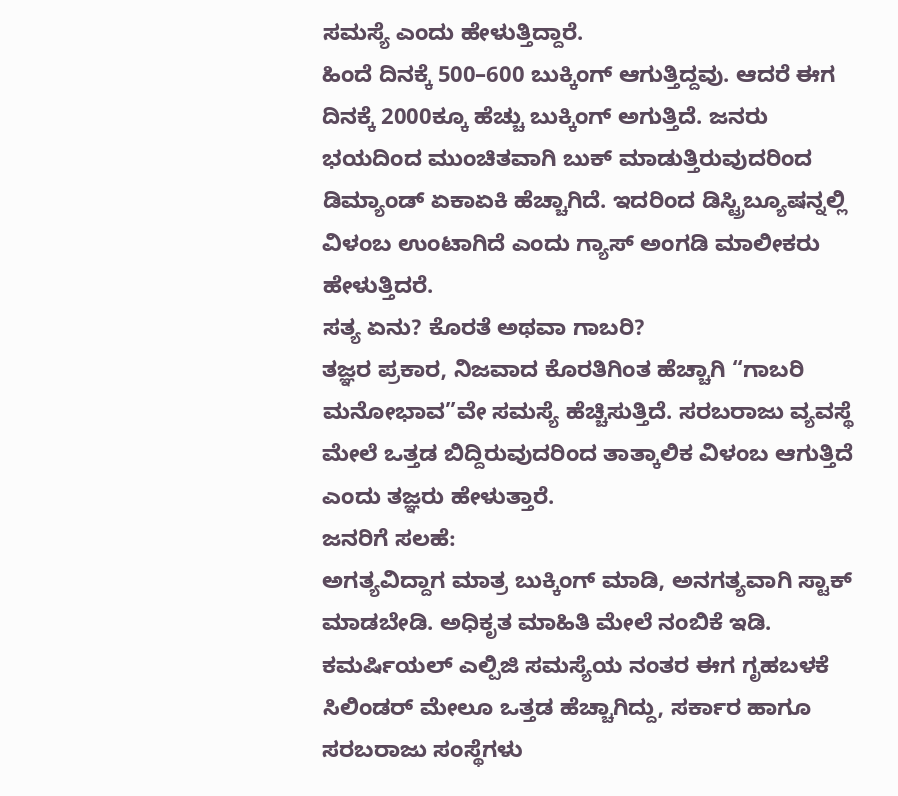ಸಮಸ್ಯೆ ಎಂದು ಹೇಳುತ್ತಿದ್ದಾರೆ.
ಹಿಂದೆ ದಿನಕ್ಕೆ 500–600 ಬುಕ್ಕಿಂಗ್ ಆಗುತ್ತಿದ್ದವು. ಆದರೆ ಈಗ ದಿನಕ್ಕೆ 2000ಕ್ಕೂ ಹೆಚ್ಚು ಬುಕ್ಕಿಂಗ್ ಅಗುತ್ತಿದೆ. ಜನರು ಭಯದಿಂದ ಮುಂಚಿತವಾಗಿ ಬುಕ್ ಮಾಡುತ್ತಿರುವುದರಿಂದ ಡಿಮ್ಯಾಂಡ್ ಏಕಾಏಕಿ ಹೆಚ್ಚಾಗಿದೆ. ಇದರಿಂದ ಡಿಸ್ಟ್ರಿಬ್ಯೂಷನ್ನಲ್ಲಿ ವಿಳಂಬ ಉಂಟಾಗಿದೆ ಎಂದು ಗ್ಯಾಸ್ ಅಂಗಡಿ ಮಾಲೀಕರು ಹೇಳುತ್ತಿದರೆ.
ಸತ್ಯ ಏನು? ಕೊರತೆ ಅಥವಾ ಗಾಬರಿ?
ತಜ್ಞರ ಪ್ರಕಾರ, ನಿಜವಾದ ಕೊರತಿಗಿಂತ ಹೆಚ್ಚಾಗಿ “ಗಾಬರಿ ಮನೋಭಾವ”ವೇ ಸಮಸ್ಯೆ ಹೆಚ್ಚಿಸುತ್ತಿದೆ. ಸರಬರಾಜು ವ್ಯವಸ್ಥೆ ಮೇಲೆ ಒತ್ತಡ ಬಿದ್ದಿರುವುದರಿಂದ ತಾತ್ಕಾಲಿಕ ವಿಳಂಬ ಆಗುತ್ತಿದೆ ಎಂದು ತಜ್ಞರು ಹೇಳುತ್ತಾರೆ.
ಜನರಿಗೆ ಸಲಹೆ:
ಅಗತ್ಯವಿದ್ದಾಗ ಮಾತ್ರ ಬುಕ್ಕಿಂಗ್ ಮಾಡಿ, ಅನಗತ್ಯವಾಗಿ ಸ್ಟಾಕ್ ಮಾಡಬೇಡಿ. ಅಧಿಕೃತ ಮಾಹಿತಿ ಮೇಲೆ ನಂಬಿಕೆ ಇಡಿ. ಕಮರ್ಷಿಯಲ್ ಎಲ್ಪಿಜಿ ಸಮಸ್ಯೆಯ ನಂತರ ಈಗ ಗೃಹಬಳಕೆ ಸಿಲಿಂಡರ್ ಮೇಲೂ ಒತ್ತಡ ಹೆಚ್ಚಾಗಿದ್ದು, ಸರ್ಕಾರ ಹಾಗೂ ಸರಬರಾಜು ಸಂಸ್ಥೆಗಳು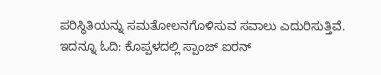ಪರಿಸ್ಥಿತಿಯನ್ನು ಸಮತೋಲನಗೊಳಿಸುವ ಸವಾಲು ಎದುರಿಸುತ್ತಿವೆ.
ಇದನ್ನೂ ಓದಿ: ಕೊಪ್ಪಳದಲ್ಲಿ ಸ್ಪಾಂಜ್ ಐರನ್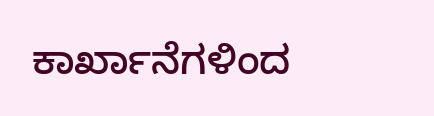ಕಾರ್ಖಾನೆಗಳಿಂದ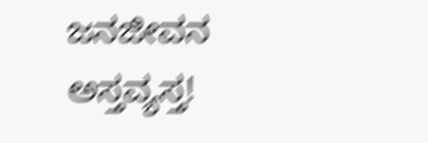ಜನಜೀವನ ಅಸ್ತವ್ಯಸ್ತ!